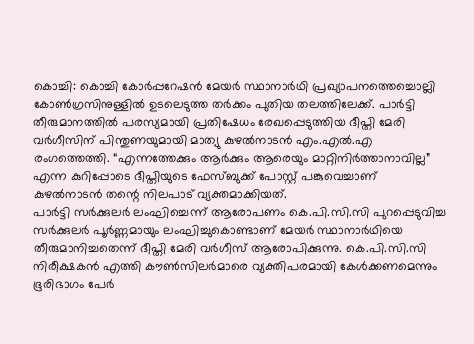കൊച്ചി: കൊച്ചി കോർപ്പറേഷൻ മേയർ സ്ഥാനാർഥി പ്രഖ്യാപനത്തെച്ചൊല്ലി കോൺഗ്രസിനുള്ളിൽ ഉടലെടുത്ത തർക്കം പുതിയ തലത്തിലേക്ക്. പാർട്ടി തീരുമാനത്തിൽ പരസ്യമായി പ്രതിഷേധം രേഖപ്പെടുത്തിയ ദീപ്തി മേരി വർഗീസിന് പിന്തുണയുമായി മാത്യു കുഴൽനാടൻ എം.എൽ.എ രംഗത്തെത്തി. “എന്നത്തേക്കും ആർക്കും ആരെയും മാറ്റിനിർത്താനാവില്ല” എന്ന കുറിപ്പോടെ ദീപ്തിയുടെ ഫേസ്ബുക്ക് പോസ്റ്റ് പങ്കുവെച്ചാണ് കുഴൽനാടൻ തന്റെ നിലപാട് വ്യക്തമാക്കിയത്.
പാർട്ടി സർക്കുലർ ലംഘിച്ചെന്ന് ആരോപണം കെ.പി.സി.സി പുറപ്പെടുവിച്ച സർക്കുലർ പൂർണ്ണമായും ലംഘിച്ചുകൊണ്ടാണ് മേയർ സ്ഥാനാർഥിയെ തീരുമാനിച്ചതെന്ന് ദീപ്തി മേരി വർഗീസ് ആരോപിക്കുന്നു. കെ.പി.സി.സി നിരീക്ഷകൻ എത്തി കൗൺസിലർമാരെ വ്യക്തിപരമായി കേൾക്കണമെന്നും ഭൂരിഭാഗം പേർ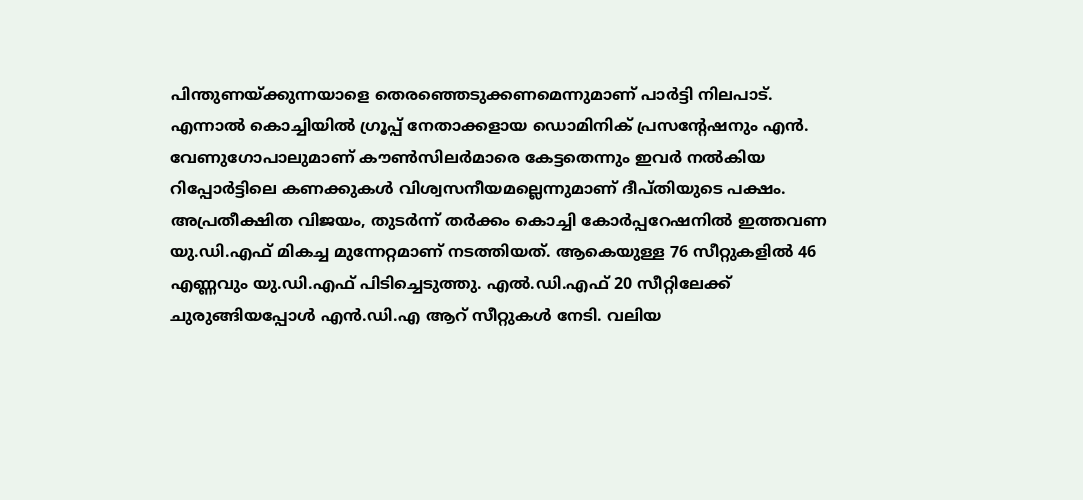പിന്തുണയ്ക്കുന്നയാളെ തെരഞ്ഞെടുക്കണമെന്നുമാണ് പാർട്ടി നിലപാട്. എന്നാൽ കൊച്ചിയിൽ ഗ്രൂപ്പ് നേതാക്കളായ ഡൊമിനിക് പ്രസന്റേഷനും എൻ. വേണുഗോപാലുമാണ് കൗൺസിലർമാരെ കേട്ടതെന്നും ഇവർ നൽകിയ റിപ്പോർട്ടിലെ കണക്കുകൾ വിശ്വസനീയമല്ലെന്നുമാണ് ദീപ്തിയുടെ പക്ഷം.
അപ്രതീക്ഷിത വിജയം, തുടർന്ന് തർക്കം കൊച്ചി കോർപ്പറേഷനിൽ ഇത്തവണ യു.ഡി.എഫ് മികച്ച മുന്നേറ്റമാണ് നടത്തിയത്. ആകെയുള്ള 76 സീറ്റുകളിൽ 46 എണ്ണവും യു.ഡി.എഫ് പിടിച്ചെടുത്തു. എൽ.ഡി.എഫ് 20 സീറ്റിലേക്ക് ചുരുങ്ങിയപ്പോൾ എൻ.ഡി.എ ആറ് സീറ്റുകൾ നേടി. വലിയ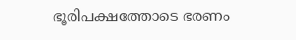ഭൂരിപക്ഷത്തോടെ ഭരണം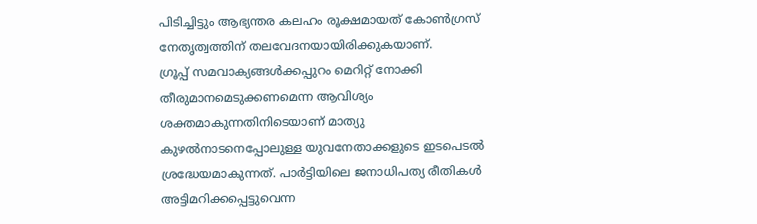പിടിച്ചിട്ടും ആഭ്യന്തര കലഹം രൂക്ഷമായത് കോൺഗ്രസ് നേതൃത്വത്തിന് തലവേദനയായിരിക്കുകയാണ്.
ഗ്രൂപ്പ് സമവാക്യങ്ങൾക്കപ്പുറം മെറിറ്റ് നോക്കി തീരുമാനമെടുക്കണമെന്ന ആവിശ്യം ശക്തമാകുന്നതിനിടെയാണ് മാത്യു കുഴൽനാടനെപ്പോലുള്ള യുവനേതാക്കളുടെ ഇടപെടൽ ശ്രദ്ധേയമാകുന്നത്. പാർട്ടിയിലെ ജനാധിപത്യ രീതികൾ അട്ടിമറിക്കപ്പെട്ടുവെന്ന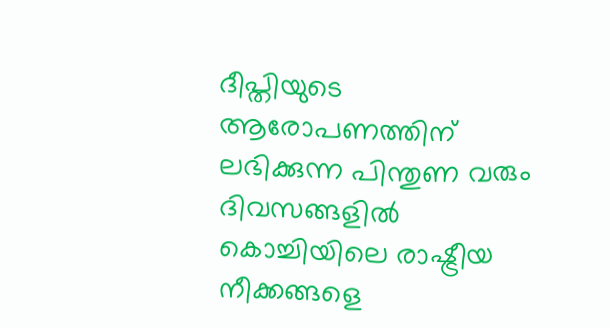ദീപ്തിയുടെ ആരോപണത്തിന് ലഭിക്കുന്ന പിന്തുണ വരും ദിവസങ്ങളിൽ കൊച്ചിയിലെ രാഷ്ട്രീയ നീക്കങ്ങളെ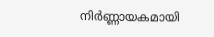നിർണ്ണായകമായി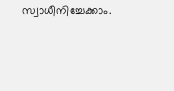സ്വാധീനിച്ചേക്കാം.